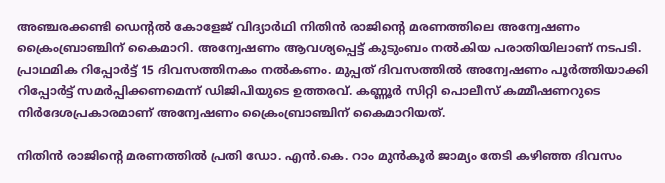അഞ്ചരക്കണ്ടി ഡെന്റൽ കോളേജ് വിദ്യാർഥി നിതിൻ രാജിന്റെ മരണത്തിലെ അന്വേഷണം ക്രൈംബ്രാഞ്ചിന് കൈമാറി. അന്വേഷണം ആവശ്യപ്പെട്ട് കുടുംബം നൽകിയ പരാതിയിലാണ് നടപടി. പ്രാഥമിക റിപ്പോർട്ട് 15 ദിവസത്തിനകം നൽകണം. മുപ്പത് ദിവസത്തിൽ അന്വേഷണം പൂർത്തിയാക്കി റിപ്പോർട്ട് സമർപ്പിക്കണമെന്ന് ഡിജിപിയുടെ ഉത്തരവ്. കണ്ണൂർ സിറ്റി പൊലീസ് കമ്മീഷണറുടെ നിർദേശപ്രകാരമാണ് അന്വേഷണം ക്രൈംബ്രാഞ്ചിന് കൈമാറിയത്.

നിതിന്‍ രാജിന്റെ മരണത്തിൽ പ്രതി ഡോ. എന്‍.കെ. റാം മുന്‍കൂര്‍ ജാമ്യം തേടി കഴിഞ്ഞ ദിവസം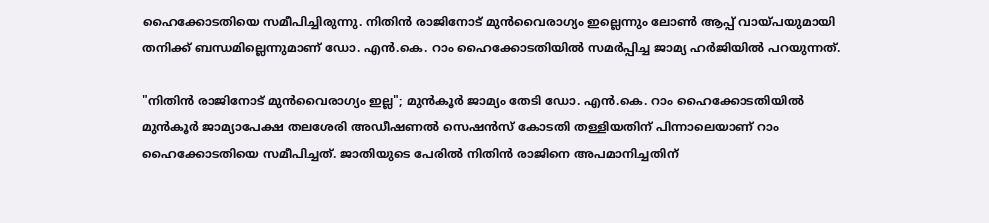ഹൈക്കോടതിയെ സമീപിച്ചിരുന്നു. നിതിന്‍ രാജിനോട് മുന്‍വൈരാഗ്യം ഇല്ലെന്നും ലോണ്‍ ആപ്പ് വായ്പയുമായി തനിക്ക് ബന്ധമില്ലെന്നുമാണ് ഡോ. എന്‍.കെ. റാം ഹൈക്കോടതിയിൽ സമർപ്പിച്ച ജാമ്യ ഹർജിയിൽ പറയുന്നത്.

"നിതിന്‍ രാജിനോട് മുന്‍വൈരാഗ്യം ഇല്ല"; മുന്‍കൂര്‍ ജാമ്യം തേടി ഡോ. എന്‍.കെ. റാം ഹൈക്കോടതിയിൽ
മുൻ‌കൂർ ജാമ്യാപേക്ഷ തലശേരി അഡീഷണൽ സെഷൻസ് കോടതി തള്ളിയതിന് പിന്നാലെയാണ് റാം ഹൈക്കോടതിയെ സമീപിച്ചത്. ജാതിയുടെ പേരിൽ നിതിൻ രാജിനെ അപമാനിച്ചതിന്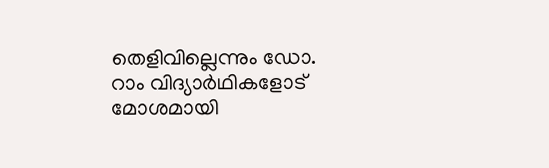തെളിവില്ലെന്നും ഡോ. റാം വിദ്യാർഥികളോട് മോശമായി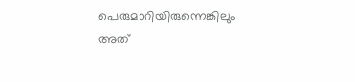പെരുമാറിയിരുന്നെങ്കിലും അത്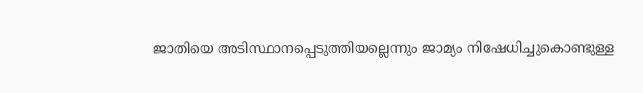ജാതിയെ അടിസ്ഥാനപ്പെടുത്തിയല്ലെന്നും ജാമ്യം നിഷേധിച്ചുകൊണ്ടുള്ള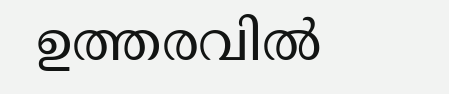ഉത്തരവിൽ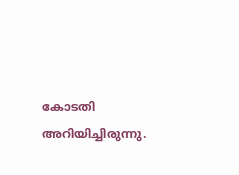കോടതി അറിയിച്ചിരുന്നു.